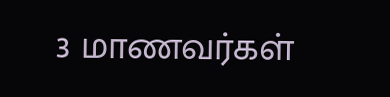3 மாணவர்கள்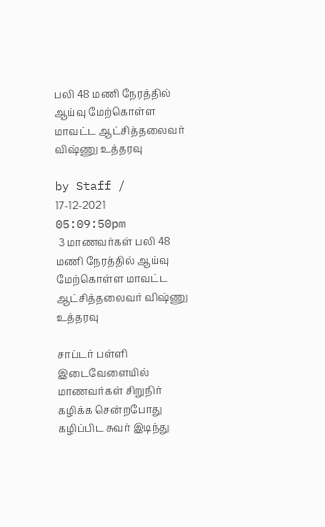பலி 48 மணி நேரத்தில் ஆய்வு மேற்கொள்ள மாவட்ட ஆட்சித்தலைவர் விஷ்ணு உத்தரவு

by Staff / 17-12-2021 05:09:50pm
 3 மாணவர்கள் பலி 48 மணி நேரத்தில் ஆய்வு மேற்கொள்ள மாவட்ட ஆட்சித்தலைவர் விஷ்ணு உத்தரவு

சாப்டர் பள்ளி இடைவேளையில் மாணவர்கள் சிறுநிர் கழிக்க சென்றபோது கழிப்பிட சுவர் இடிந்து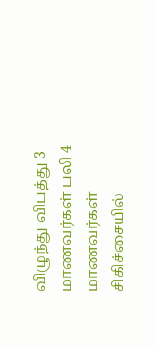விழுந்து விபத்து 3 மாணவர்கள் பலி 4 மாணவர்கள் சிகிச்சையில்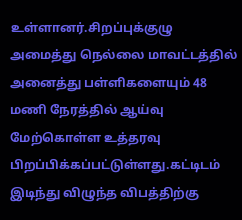உள்ளானர்.சிறப்புக்குழு அமைத்து நெல்லை மாவட்டத்தில் அனைத்து பள்ளிகளையும் 48 மணி நேரத்தில் ஆய்வு மேற்கொள்ள உத்தரவு பிறப்பிக்கப்பட்டுள்ளது.கட்டிடம் இடிந்து விழுந்த விபத்திற்கு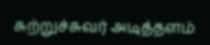சுற்றுச்சுவர் அடித்தளம்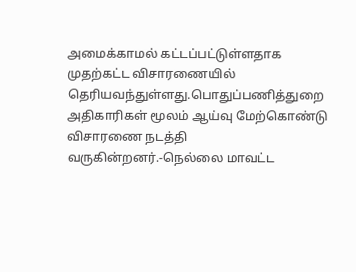அமைக்காமல் கட்டப்பட்டுள்ளதாக முதற்கட்ட விசாரணையில் தெரியவந்துள்ளது.பொதுப்பணித்துறை அதிகாரிகள் மூலம் ஆய்வு மேற்கொண்டு விசாரணை நடத்தி வருகின்றனர்.-நெல்லை மாவட்ட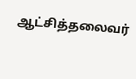ஆட்சித்தலைவர்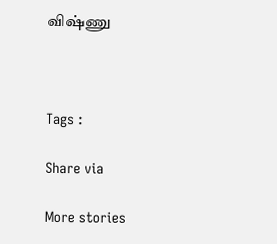விஷ்ணு



Tags :

Share via

More stories